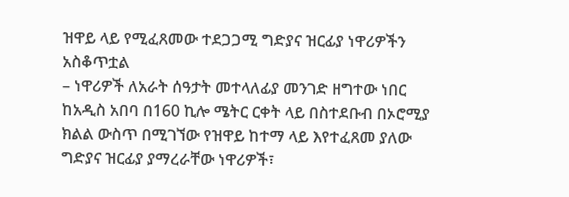ዝዋይ ላይ የሚፈጸመው ተደጋጋሚ ግድያና ዝርፊያ ነዋሪዎችን አስቆጥቷል
– ነዋሪዎች ለአራት ሰዓታት መተላለፊያ መንገድ ዘግተው ነበር
ከአዲስ አበባ በ160 ኪሎ ሜትር ርቀት ላይ በስተደቡብ በኦሮሚያ ክልል ውስጥ በሚገኘው የዝዋይ ከተማ ላይ እየተፈጸመ ያለው ግድያና ዝርፊያ ያማረራቸው ነዋሪዎች፣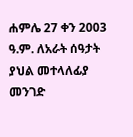ሐምሌ 27 ቀን 2003 ዓ.ም. ለአራት ሰዓታት ያህል መተላለፊያ መንገድ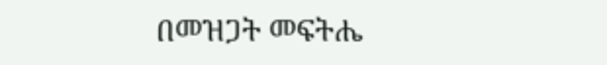በመዝጋት መፍትሔ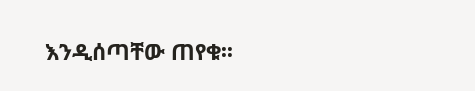እንዲሰጣቸው ጠየቁ፡፡